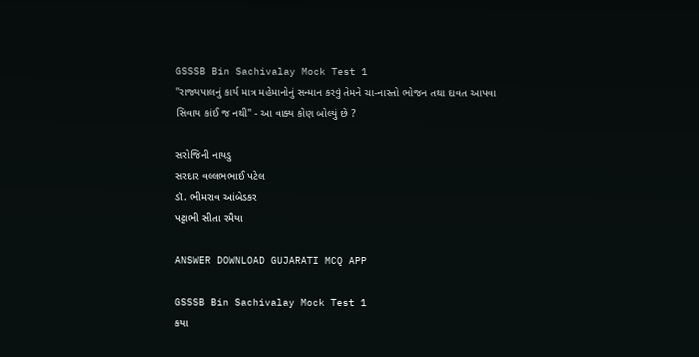GSSSB Bin Sachivalay Mock Test 1
''રાજ્યપાલનું કાર્ય માત્ર મહેમાનોનું સન્માન કરવું તેમને ચા-નાસ્તો ભોજન તથા દાવત આપવા સિવાય કાંઈ જ નથી" - આ વાક્ય કોણ બોલ્યું છે ?

સરોજિની નાયડુ
સરદાર વલ્લભભાઈ પટેલ
ડૉ. ભીમરાવ આંબેડકર
પટ્ટાભી સીતા રમૈયા

ANSWER DOWNLOAD GUJARATI MCQ APP

GSSSB Bin Sachivalay Mock Test 1
કયા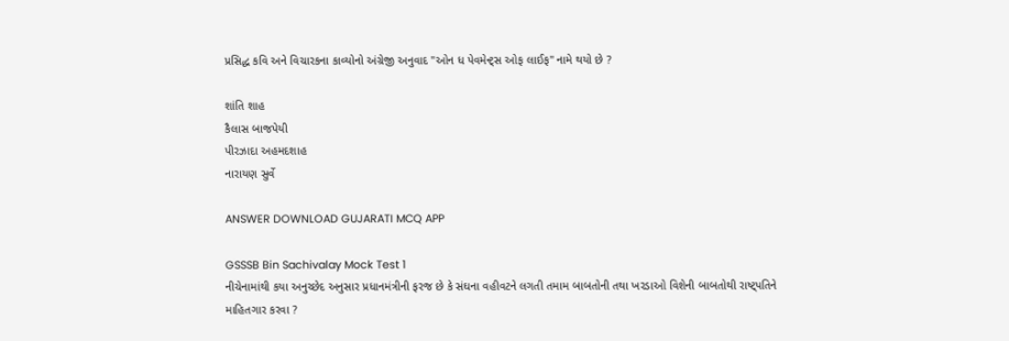પ્રસિદ્ધ કવિ અને વિચારકના કાવ્યોનો અંગ્રેજી અનુવાદ "ઓન ધ પેવમેન્ટ્સ ઓફ લાઈફ" નામે થયો છે ?

શાંતિ શાહ
કૈલાસ બાજપેયી
પીરઝાદા અહમદશાહ
નારાયણ સુર્વે

ANSWER DOWNLOAD GUJARATI MCQ APP

GSSSB Bin Sachivalay Mock Test 1
નીચેનામાંથી કયા અનુચ્છેદ અનુસાર પ્રધાનમંત્રીની ફરજ છે કે સંઘના વહીવટને લગતી તમામ બાબતોની તથા ખરડાઓ વિશેની બાબતોથી રાષ્ટ્પતિને માહિતગાર કરવા ?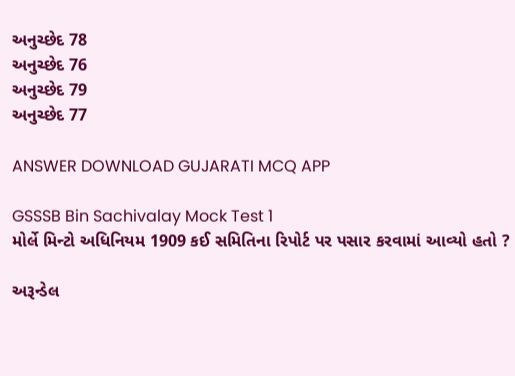અનુચ્છેદ 78
અનુચ્છેદ 76
અનુચ્છેદ 79
અનુચ્છેદ 77

ANSWER DOWNLOAD GUJARATI MCQ APP

GSSSB Bin Sachivalay Mock Test 1
મોર્લે મિન્ટો અધિનિયમ 1909 કઈ સમિતિના રિપોર્ટ પર પસાર કરવામાં આવ્યો હતો ?

અરૂન્ડેલ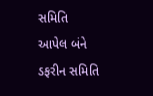સમિતિ
આપેલ બંને
ડફરીન સમિતિ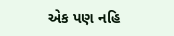એક પણ નહિ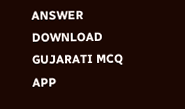ANSWER DOWNLOAD GUJARATI MCQ APP